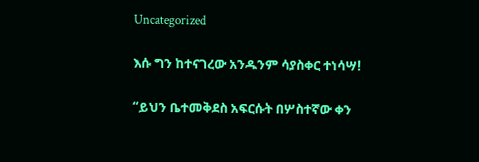Uncategorized

እሱ ግን ከተናገረው አንዱንም ሳያስቀር ተነሳሣ!

“ይህን ቤተመቅደስ አፍርሱት በሦስተኛው ቀን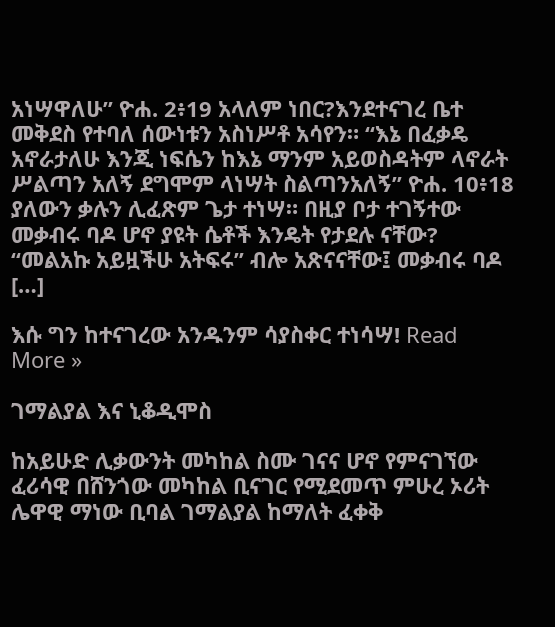አነሣዋለሁ” ዮሐ. 2፥19 አላለም ነበር?እንደተናገረ ቤተ መቅደስ የተባለ ሰውነቱን አስነሥቶ አሳየን። “እኔ በፈቃዴ አኖራታለሁ እንጂ ነፍሴን ከእኔ ማንም አይወስዳትም ላኖራት ሥልጣን አለኝ ደግሞም ላነሣት ስልጣንአለኝ” ዮሐ. 10፥18 ያለውን ቃሉን ሊፈጽም ጌታ ተነሣ። በዚያ ቦታ ተገኝተው መቃብሩ ባዶ ሆኖ ያዩት ሴቶች እንዴት የታደሉ ናቸው? “መልአኩ አይዟችሁ አትፍሩ” ብሎ አጽናናቸው፤ መቃብሩ ባዶ […]

እሱ ግን ከተናገረው አንዱንም ሳያስቀር ተነሳሣ! Read More »

ገማልያል እና ኒቆዲሞስ

ከአይሁድ ሊቃውንት መካከል ስሙ ገናና ሆኖ የምናገኘው ፈሪሳዊ በሸንጎው መካከል ቢናገር የሚደመጥ ምሁረ ኦሪት ሌዋዊ ማነው ቢባል ገማልያል ከማለት ፈቀቅ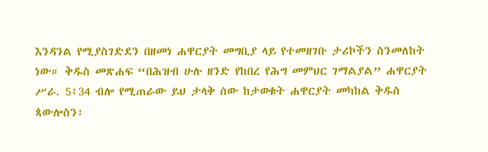እንዳንል የሚያስገድደን በዘመነ ሐዋርያት መግቢያ ላይ የተመዘገቡ ታሪኮችን ስንመለከት ነው። ቅዱስ መጽሐፍ “በሕዝብ ሁሉ ዘንድ የከበረ የሕግ መምህር ገማልያል” ሐዋርያት ሥራ. 5፥34 ብሎ የሚጠራው ይህ ታላቅ ሰው ከታወቁት ሐዋርያት መካከል ቅዱስ ጳውሎስን፣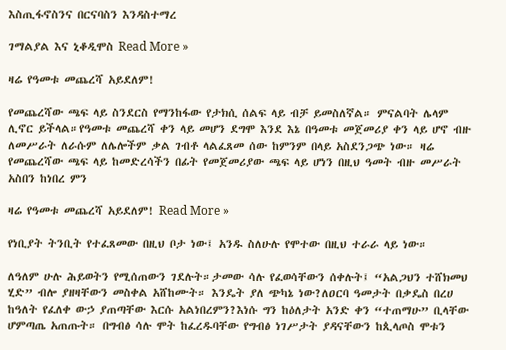እስጢፋኖስንና በርናባስን እንዳስተማረ

ገማልያል እና ኒቆዲሞስ Read More »

ዛሬ የዓመቱ መጨረሻ አይደለም!

የመጨረሻው ጫፍ ላይ ስንደርስ የማንከፋው የታክሲ ሰልፍ ላይ ብቻ ይመስለኛል። ምናልባት ሌላም ሊኖር ይችላል።የዓመቱ መጨረሻ ቀን ላይ መሆን ደግሞ እንደ እኔ በዓመቱ መጀመሪያ ቀን ላይ ሆኖ ብዙ ለመሥራት ለራሱም ለሌሎችም ቃል ገብቶ ላልፈጸመ ሰው ከምንም በላይ አስደንጋጭ ነው። ዛሬ የመጨረሻው ጫፍ ላይ ከመድረሳችን በፊት የመጀመሪያው ጫፍ ላይ ሆነን በዚህ ዓመት ብዙ መሥራት አስበን ከነበረ ምን

ዛሬ የዓመቱ መጨረሻ አይደለም! Read More »

የነቢያት ትንቢት የተፈጸመው በዚህ ቦታ ነው፤ አንዱ ስለሁሉ የሞተው በዚህ ተራራ ላይ ነው።

ለዓለም ሁሉ ሕይወትን የሚሰጠውን ገደሉት።ታመው ሳሉ የፈወሳቸውን ሰቀሉት፤ “አልጋህን ተሸክመህ ሂድ” ብሎ ያዘዛቸውን መስቀል አሸከሙት። እንዴት ያለ ጭካኔ ነው?ለዐርባ ዓመታት በቃዴስ በረሀ ከዓለት የፈለቀ ውኃ ያጠጣቸው እርሱ አልነበረምን?እነሱ ግን ከዕለታት አንድ ቀን “ተጠማሁ” ቢላቸው ሆምጣጤ አጠጡት። በግብፅ ሳሉ ሞት ከፈረዱባቸው የግብፅ ነገሥታት ያዳናቸውን ከጲላጦስ ሞቱን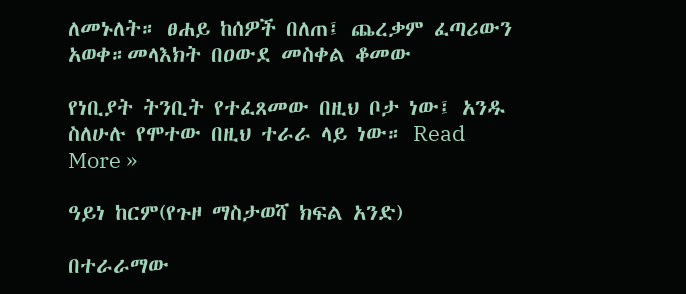ለመኑለት። ፀሐይ ከሰዎች በለጠ፤ ጨረቃም ፈጣሪውን አወቀ።መላእክት በዐውደ መስቀል ቆመው

የነቢያት ትንቢት የተፈጸመው በዚህ ቦታ ነው፤ አንዱ ስለሁሉ የሞተው በዚህ ተራራ ላይ ነው። Read More »

ዓይነ ከርም(የጉዞ ማስታወሻ ክፍል አንድ)

በተራራማው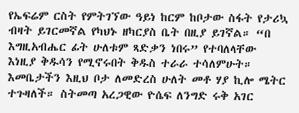የኤፍሬም ርስት የምትገኘው ዓይነ ከርም ከቦታው ስፋት የታሪኳ ብዛት ይገርመኛል የካህኑ ዘካርያስ ቤት በዚያ ይገኛል። “በ እግዚአብሔር ፊት ሁለቱም ጻድቃን ነበሩ” የተባለላቸው እነዚያ ቅዱሳን የሚኖሩበት ቅዱስ ተራራ ተሳለምሁት። እመቤታችን እዚህ ቦታ ለመድረስ ሁለት መቶ ሃያ ኪሎ ሜትር ተጉዛለች። ስትመጣ አረጋዊው ዮሴፍ ለንግድ ሩቅ አገር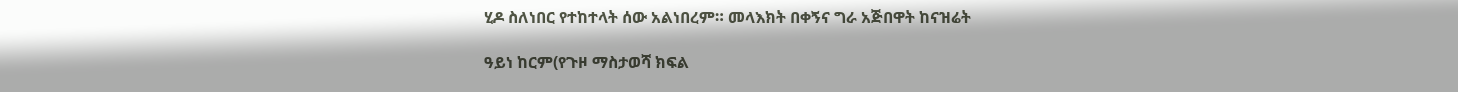ሂዶ ስለነበር የተከተላት ሰው አልነበረም። መላእክት በቀኝና ግራ አጅበዋት ከናዝሬት

ዓይነ ከርም(የጉዞ ማስታወሻ ክፍል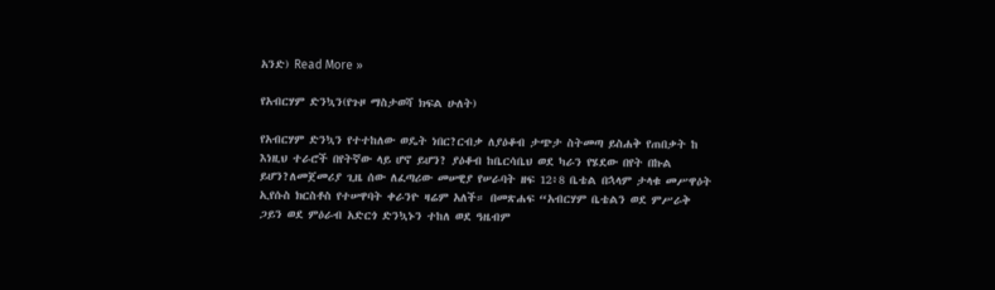አንድ) Read More »

የአብርሃም ድንኳን(የጉዞ ማስታወሻ ክፍል ሁለት)

የአብርሃም ድንኳን የተተከለው ወዴት ነበር?ርብቃ ለያዕቆብ ታጭታ ስትመጣ ይስሐቅ የጠበቃት ከ እነዚህ ተራሮች በየትኛው ላይ ሆኖ ይሆን? ያዕቆብ ከቤርሳቤህ ወደ ካራን የሄደው በየት በኩል ይሆን?ለመጀመሪያ ጊዜ ሰው ለፈጣሪው መሠዊያ የሠራባት ዘፍ 12፥8 ቤቴል በኋላም ታላቁ መሥዋዕት ኢየሱስ ክርስቶስ የተሠዋባት ቀራንዮ ዛሬም አለች። በመጽሐፍ “አብርሃም ቤቴልን ወደ ምሥራቅ ጋይን ወደ ምዕራብ አድርጎ ድንኳኑን ተከለ ወደ ዓዜብም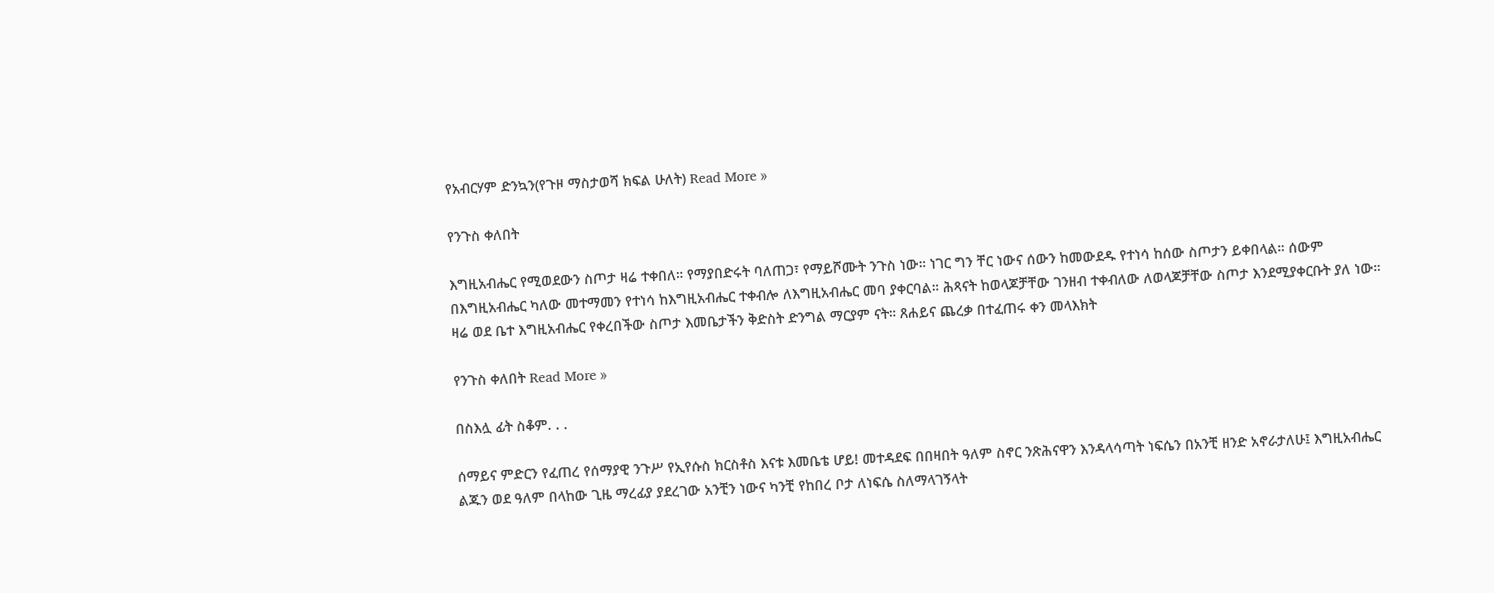የአብርሃም ድንኳን(የጉዞ ማስታወሻ ክፍል ሁለት) Read More »

የንጉስ ቀለበት

እግዚአብሔር የሚወደውን ስጦታ ዛሬ ተቀበለ። የማያበድሩት ባለጠጋ፣ የማይሾሙት ንጉስ ነው። ነገር ግን ቸር ነውና ሰውን ከመውደዱ የተነሳ ከሰው ስጦታን ይቀበላል። ሰውም በእግዚአብሔር ካለው መተማመን የተነሳ ከእግዚአብሔር ተቀብሎ ለእግዚአብሔር መባ ያቀርባል። ሕጻናት ከወላጆቻቸው ገንዘብ ተቀብለው ለወላጆቻቸው ስጦታ እንደሚያቀርቡት ያለ ነው። ዛሬ ወደ ቤተ እግዚአብሔር የቀረበችው ስጦታ እመቤታችን ቅድስት ድንግል ማርያም ናት። ጸሐይና ጨረቃ በተፈጠሩ ቀን መላእክት

የንጉስ ቀለበት Read More »

በስእሏ ፊት ስቆም. . .

ሰማይና ምድርን የፈጠረ የሰማያዊ ንጉሥ የኢየሱስ ክርስቶስ እናቱ እመቤቴ ሆይ! መተዳደፍ በበዛበት ዓለም ስኖር ንጽሕናዋን እንዳላሳጣት ነፍሴን በአንቺ ዘንድ አኖራታለሁ፤ እግዚአብሔር ልጁን ወደ ዓለም በላከው ጊዜ ማረፊያ ያደረገው አንቺን ነውና ካንቺ የከበረ ቦታ ለነፍሴ ስለማላገኝላት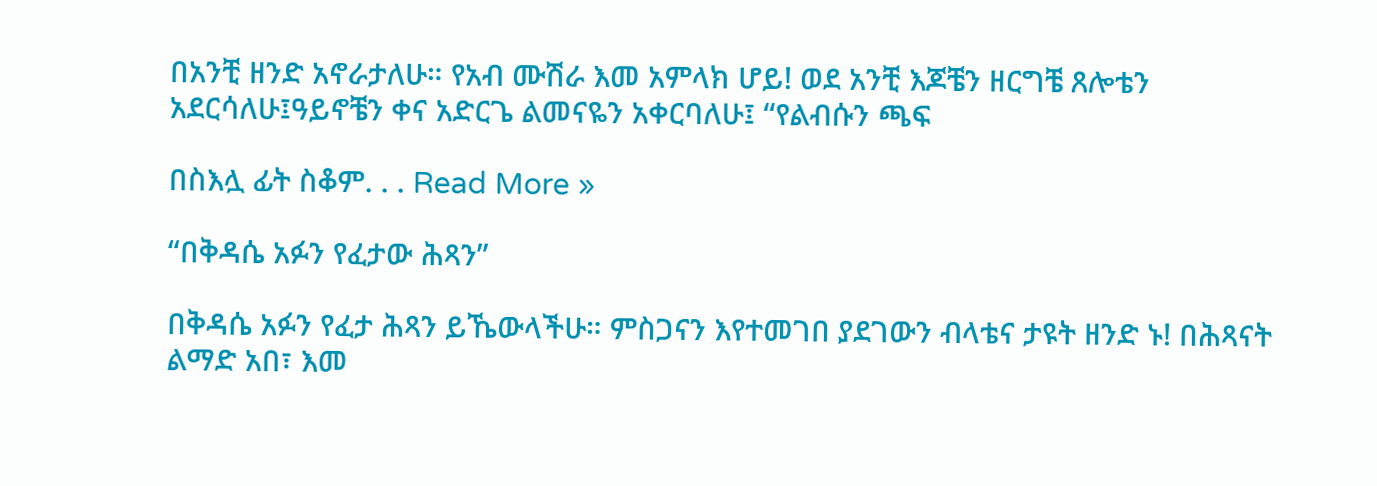በአንቺ ዘንድ አኖራታለሁ። የአብ ሙሽራ እመ አምላክ ሆይ! ወደ አንቺ እጆቼን ዘርግቼ ጸሎቴን አደርሳለሁ፤ዓይኖቼን ቀና አድርጌ ልመናዬን አቀርባለሁ፤ “የልብሱን ጫፍ

በስእሏ ፊት ስቆም. . . Read More »

“በቅዳሴ አፉን የፈታው ሕጻን”

በቅዳሴ አፉን የፈታ ሕጻን ይኼውላችሁ። ምስጋናን እየተመገበ ያደገውን ብላቴና ታዩት ዘንድ ኑ! በሕጻናት ልማድ አበ፣ እመ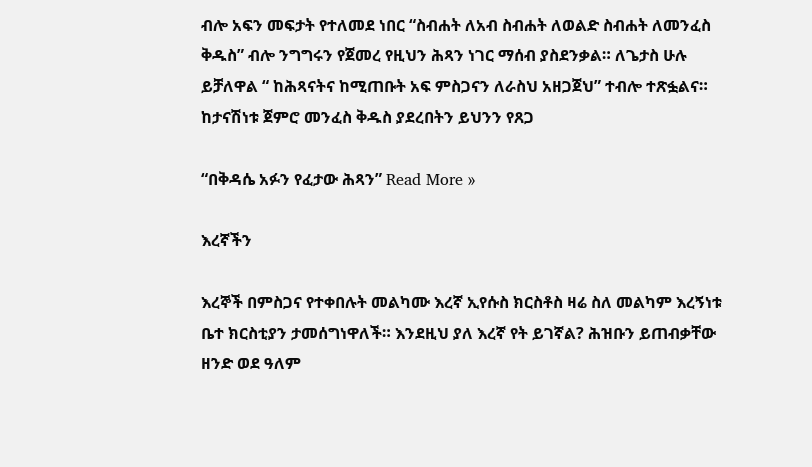ብሎ አፍን መፍታት የተለመደ ነበር “ስብሐት ለአብ ስብሐት ለወልድ ስብሐት ለመንፈስ ቅዱስ” ብሎ ንግግሩን የጀመረ የዚህን ሕጻን ነገር ማሰብ ያስደንቃል። ለጌታስ ሁሉ ይቻለዋል “ ከሕጻናትና ከሚጠቡት አፍ ምስጋናን ለራስህ አዘጋጀህ” ተብሎ ተጽፏልና። ከታናሽነቱ ጀምሮ መንፈስ ቅዱስ ያደረበትን ይህንን የጸጋ

“በቅዳሴ አፉን የፈታው ሕጻን” Read More »

እረኛችን

እረኞች በምስጋና የተቀበሉት መልካሙ እረኛ ኢየሱስ ክርስቶስ ዛሬ ስለ መልካም እረኝነቱ ቤተ ክርስቲያን ታመሰግነዋለች። እንደዚህ ያለ እረኛ የት ይገኛል? ሕዝቡን ይጠብቃቸው ዘንድ ወደ ዓለም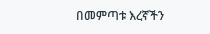በመምጣቱ እረኛችን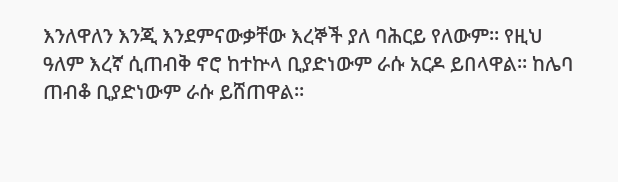እንለዋለን እንጂ እንደምናውቃቸው እረኞች ያለ ባሕርይ የለውም። የዚህ ዓለም እረኛ ሲጠብቅ ኖሮ ከተኵላ ቢያድነውም ራሱ አርዶ ይበላዋል። ከሌባ ጠብቆ ቢያድነውም ራሱ ይሸጠዋል።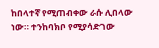ከበላተኛ የሚጠብቀው ራሱ ሊበላው ነው። ተንከባክቦ የሚያሳድገው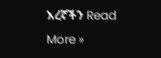እረኛችን Read More »